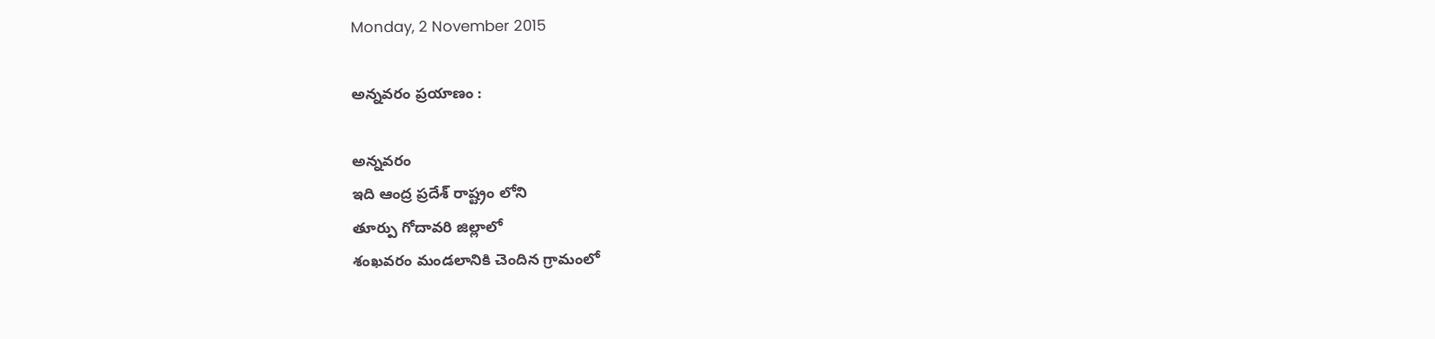Monday, 2 November 2015

అన్నవరం ప్రయాణం :

అన్నవరం
ఇది ఆంద్ర ప్రదేశ్ రాష్ట్రం లోని
తూర్పు గోదావరి జిల్లాలో
శంఖవరం మండలానికి చెందిన గ్రామంలో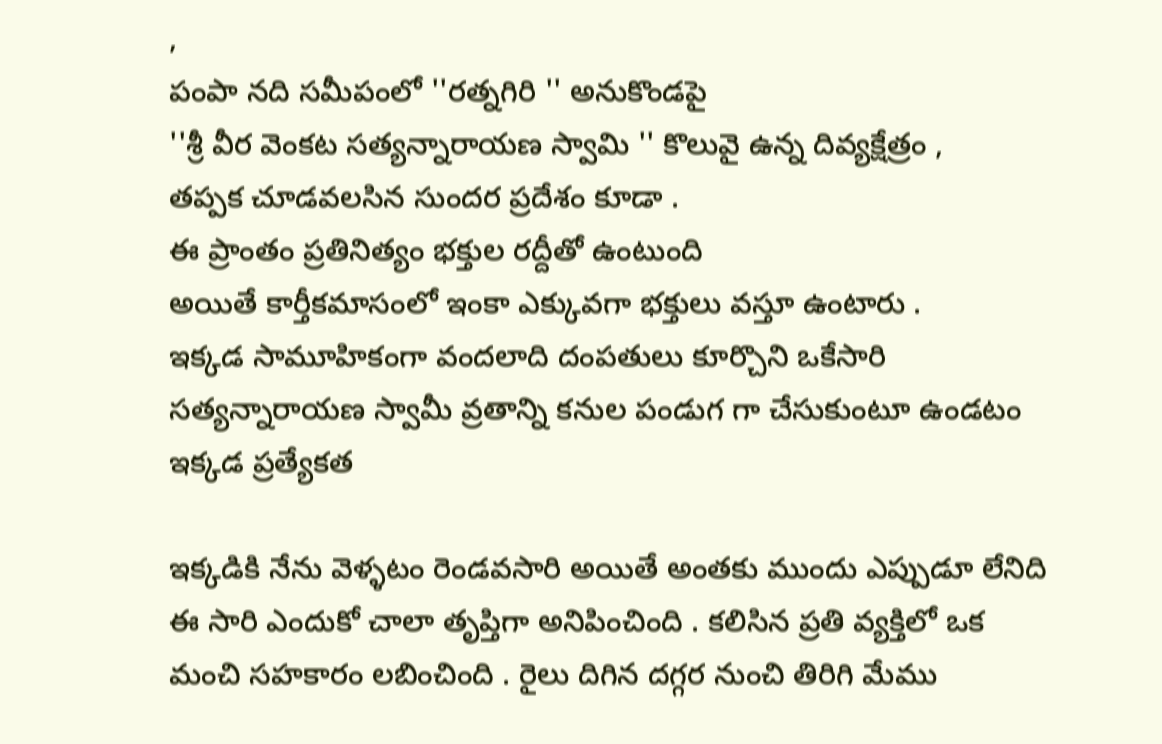,
పంపా నది సమీపంలో ''రత్నగిరి '' అనుకొండపై
''శ్రీ వీర వెంకట సత్యన్నారాయణ స్వామి '' కొలువై ఉన్న దివ్యక్షేత్రం ,
తప్పక చూడవలసిన సుందర ప్రదేశం కూడా .
ఈ ప్రాంతం ప్రతినిత్యం భక్తుల రద్దీతో ఉంటుంది
అయితే కార్తీకమాసంలో ఇంకా ఎక్కువగా భక్తులు వస్తూ ఉంటారు .
ఇక్కడ సామూహికంగా వందలాది దంపతులు కూర్చొని ఒకేసారి సత్యన్నారాయణ స్వామీ వ్రతాన్ని కనుల పండుగ గా చేసుకుంటూ ఉండటం ఇక్కడ ప్రత్యేకత

ఇక్కడికి నేను వెళ్ళటం రెండవసారి అయితే అంతకు ముందు ఎప్పుడూ లేనిది ఈ సారి ఎందుకో చాలా తృప్తిగా అనిపించింది . కలిసిన ప్రతి వ్యక్తిలో ఒక మంచి సహకారం లబించింది . రైలు దిగిన దగ్గర నుంచి తిరిగి మేము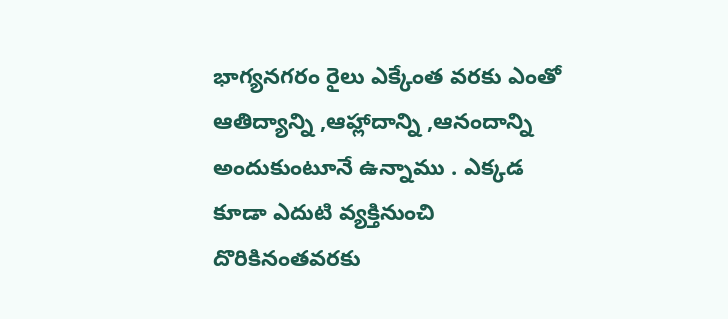భాగ్యనగరం రైలు ఎక్కేంత వరకు ఎంతో ఆతిద్యాన్ని ,ఆహ్లాదాన్ని ,ఆనందాన్ని అందుకుంటూనే ఉన్నాము . ఎక్కడ కూడా ఎదుటి వ్యక్తినుంచి దొరికినంతవరకు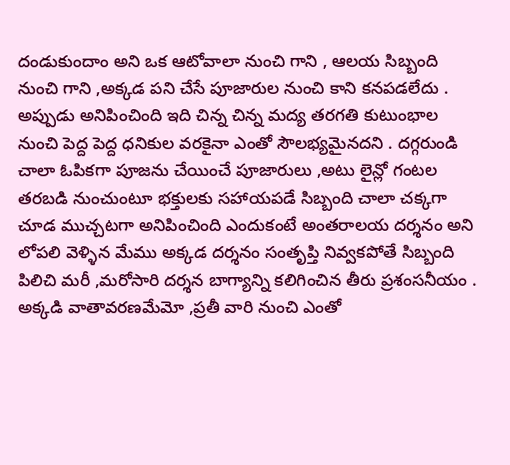దండుకుందాం అని ఒక ఆటోవాలా నుంచి గాని , ఆలయ సిబ్బంది నుంచి గాని ,అక్కడ పని చేసే పూజారుల నుంచి కాని కనపడలేదు . అప్పుడు అనిపించింది ఇది చిన్న చిన్న మద్య తరగతి కుటుంభాల నుంచి పెద్ద పెద్ద ధనికుల వరకైనా ఎంతో సౌలభ్యమైనదని . దగ్గరుండి చాలా ఓపికగా పూజను చేయించే పూజారులు ,అటు లైన్లో గంటల తరబడి నుంచుంటూ భక్తులకు సహాయపడే సిబ్బంది చాలా చక్కగా చూడ ముచ్చటగా అనిపించింది ఎందుకంటే అంతరాలయ దర్శనం అని లోపలి వెళ్ళిన మేము అక్కడ దర్శనం సంతృప్తి నివ్వకపోతే సిబ్బంది పిలిచి మరీ ,మరోసారి దర్శన బాగ్యాన్ని కలిగించిన తీరు ప్రశంసనీయం . అక్కడి వాతావరణమేమో ,ప్రతీ వారి నుంచి ఎంతో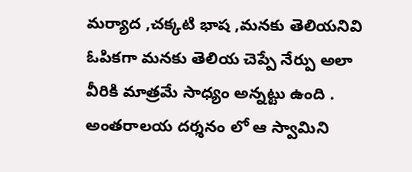మర్యాద ,చక్కటి భాష ,మనకు తెలియనివి ఓపికగా మనకు తెలియ చెప్పే నేర్పు అలా వీరికి మాత్రమే సాధ్యం అన్నట్టు ఉంది . అంతరాలయ దర్శనం లో ఆ స్వామిని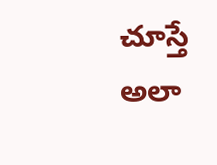చూస్తే అలా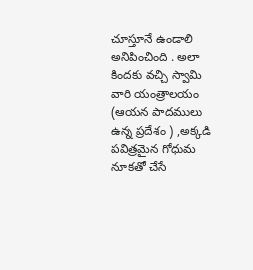చూస్తూనే ఉండాలి అనిపించింది . అలా కిందకు వచ్చి స్వామి వారి యంత్రాలయం (ఆయన పాదములు ఉన్న ప్రదేశం ) ,అక్కడి పవిత్రమైన గోధుమ నూకతో చేసే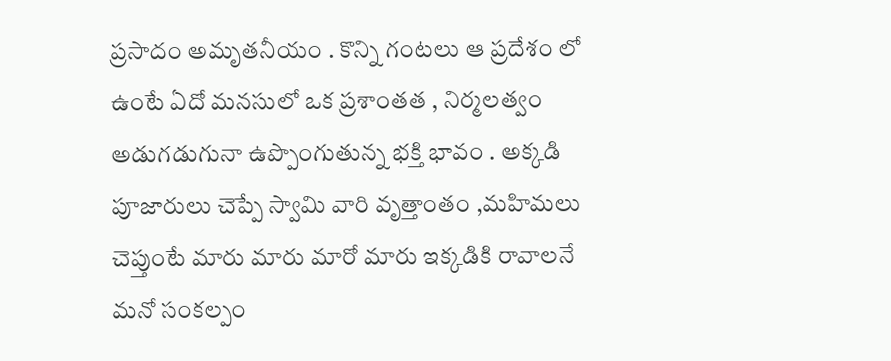ప్రసాదం అమృతనీయం . కొన్ని గంటలు ఆ ప్రదేశం లో ఉంటే ఏదో మనసులో ఒక ప్రశాంతత , నిర్మలత్వం అడుగడుగునా ఉప్పొంగుతున్న భక్తి భావం . అక్కడి పూజారులు చెప్పే స్వామి వారి వృత్తాంతం ,మహిమలు చెప్తుంటే మారు మారు మారో మారు ఇక్కడికి రావాలనే మనో సంకల్పం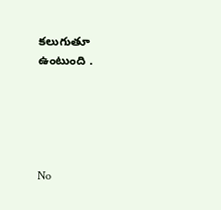కలుగుతూ ఉంటుంది .





No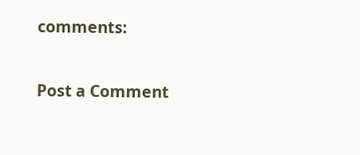comments:

Post a Comment